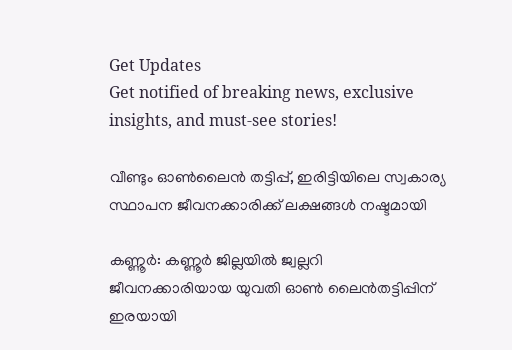Get Updates
Get notified of breaking news, exclusive insights, and must-see stories!

വീണ്ടും ഓണ്‍ലൈന്‍ തട്ടിപ്പ്, ഇരിട്ടിയിലെ സ്വകാര്യ സ്ഥാപന ജീവനക്കാരിക്ക് ലക്ഷങ്ങള്‍ നഷ്ടമായി

കണ്ണൂര്‍: കണ്ണൂര്‍ ജില്ലയില്‍ ജ്വല്ലറി ജീവനക്കാരിയായ യുവതി ഓണ്‍ ലൈന്‍തട്ടിപ്പിന് ഇരയായി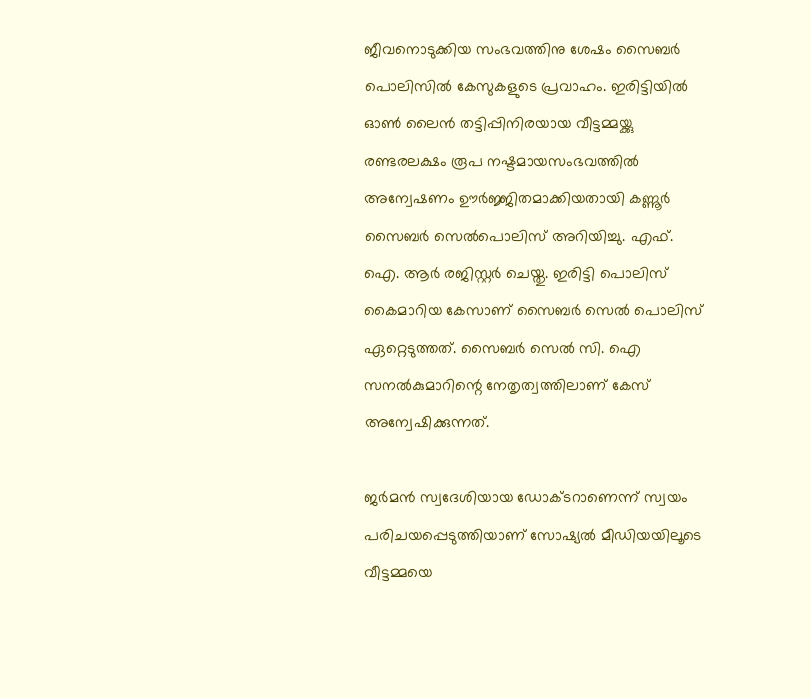ജീവനൊടുക്കിയ സംഭവത്തിനു ശേഷം സൈബര്‍ പൊലിസില്‍ കേസുകളുടെ പ്രവാഹം. ഇരിട്ടിയില്‍ ഓണ്‍ ലൈന്‍ തട്ടിപ്പിനിരയായ വീട്ടമ്മയ്ക്കു രണ്ടരലക്ഷം രൂപ നഷ്ടമായസംഭവത്തില്‍ അന്വേഷണം ഊര്‍ജ്ജിതമാക്കിയതായി കണ്ണൂര്‍ സൈബര്‍ സെല്‍പൊലിസ് അറിയിച്ചു. എഫ്. ഐ. ആര്‍ രജിസ്റ്റര്‍ ചെയ്തു. ഇരിട്ടി പൊലിസ് കൈമാറിയ കേസാണ് സൈബര്‍ സെല്‍ പൊലിസ് ഏറ്റെടുത്തത്. സൈബര്‍ സെല്‍ സി. ഐ സനല്‍കുമാറിന്റെ നേതൃത്വത്തിലാണ് കേസ് അന്വേഷിക്കുന്നത്.

ജര്‍മന്‍ സ്വദേശിയായ ഡോക്ടറാണെന്ന് സ്വയം പരിചയപ്പെടുത്തിയാണ് സോഷ്യല്‍ മീഡിയയിലൂടെ വീട്ടമ്മയെ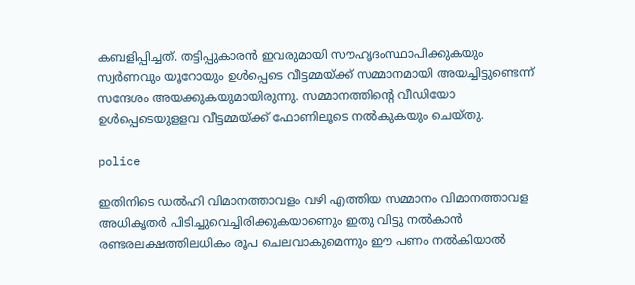കബളിപ്പിച്ചത്. തട്ടിപ്പുകാരന്‍ ഇവരുമായി സൗഹൃദംസ്ഥാപിക്കുകയും സ്വര്‍ണവും യൂറോയും ഉള്‍പ്പെടെ വീട്ടമ്മയ്ക്ക് സമ്മാനമായി അയച്ചിട്ടുണ്ടെന്ന് സന്ദേശം അയക്കുകയുമായിരുന്നു. സമ്മാനത്തിന്റെ വീഡിയോ ഉള്‍പ്പെടെയുളളവ വീട്ടമ്മയ്ക്ക് ഫോണിലൂടെ നല്‍കുകയും ചെയ്തു.

police

ഇതിനിടെ ഡല്‍ഹി വിമാനത്താവളം വഴി എത്തിയ സമ്മാനം വിമാനത്താവള അധികൃതര്‍ പിടിച്ചുവെച്ചിരിക്കുകയാണെും ഇതു വിട്ടു നല്‍കാന്‍ രണ്ടരലക്ഷത്തിലധികം രൂപ ചെലവാകുമെന്നും ഈ പണം നല്‍കിയാല്‍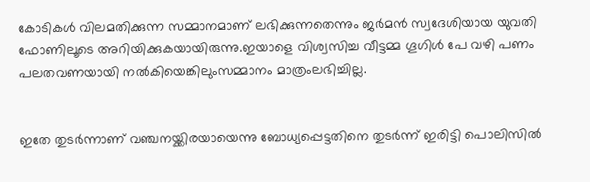കോടികള്‍ വിലമതിക്കുന്ന സമ്മാനമാണ് ലഭിക്കുന്നതെന്നും ജര്‍മന്‍ സ്വദേശിയായ യുവതി ഫോണിലൂടെ അറിയിക്കുകയായിരുന്നു.ഇയാളെ വിശ്വസിച്ച വീട്ടമ്മ ഗൂഗിള്‍ പേ വഴി പണം പലതവണയായി നല്‍കിയെങ്കിലുംസമ്മാനം മാത്രംലഭിച്ചില്ല.


ഇതേ തുടര്‍ന്നാണ് വഞ്ചനയ്ക്കിരയായെന്നു ബോധ്യപ്പെട്ടതിനെ തുടര്‍ന്ന് ഇരിട്ടി പൊലിസില്‍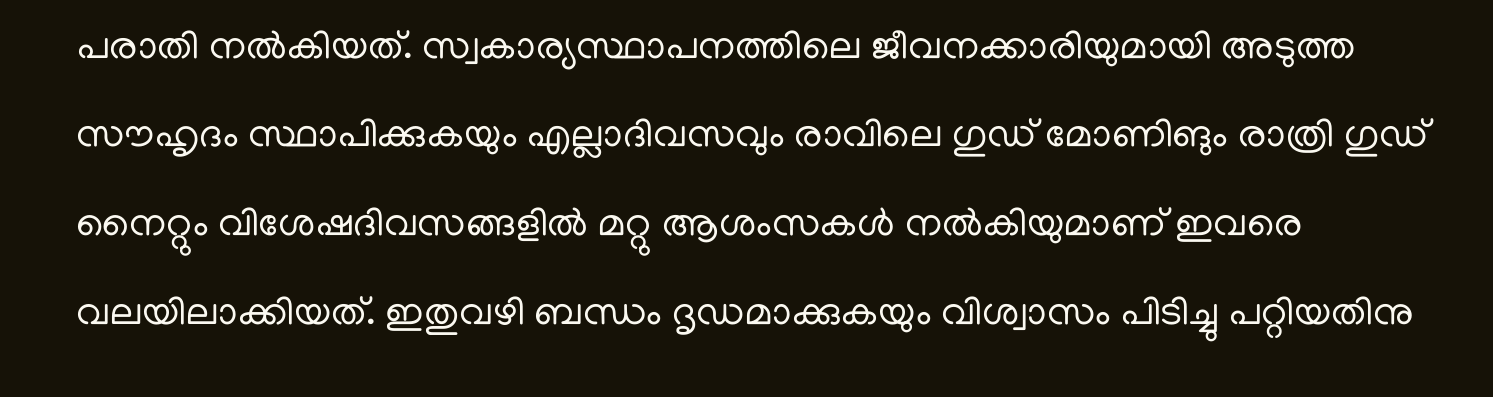പരാതി നല്‍കിയത്. സ്വകാര്യസ്ഥാപനത്തിലെ ജീവനക്കാരിയുമായി അടുത്ത സൗഹൃദം സ്ഥാപിക്കുകയും എല്ലാദിവസവും രാവിലെ ഗുഡ് മോണിങും രാത്രി ഗുഡ് നൈറ്റും വിശേഷദിവസങ്ങളില്‍ മറ്റു ആശംസകള്‍ നല്‍കിയുമാണ് ഇവരെ വലയിലാക്കിയത്. ഇതുവഴി ബന്ധം ദൃഡമാക്കുകയും വിശ്വാസം പിടിച്ചു പറ്റിയതിനു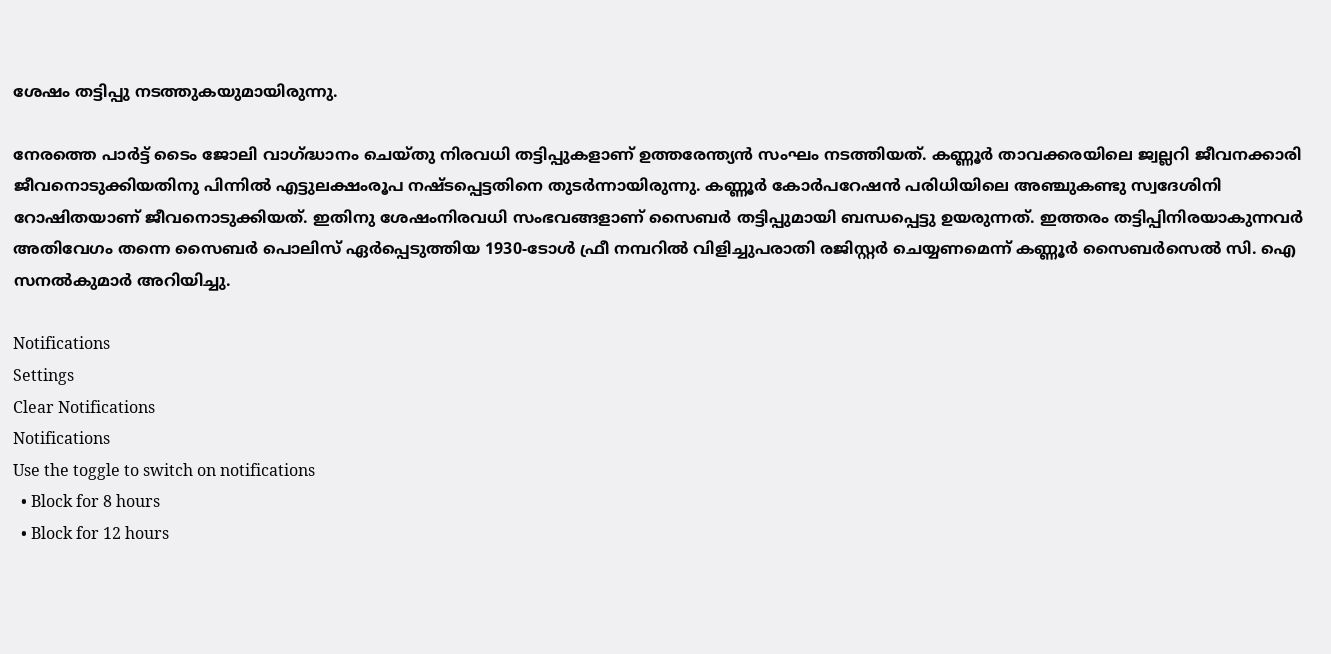ശേഷം തട്ടിപ്പു നടത്തുകയുമായിരുന്നു.

നേരത്തെ പാര്‍ട്ട് ടൈം ജോലി വാഗ്ദ്ധാനം ചെയ്തു നിരവധി തട്ടിപ്പുകളാണ് ഉത്തരേന്ത്യന്‍ സംഘം നടത്തിയത്. കണ്ണൂര്‍ താവക്കരയിലെ ജ്വല്ലറി ജീവനക്കാരി ജീവനൊടുക്കിയതിനു പിന്നില്‍ എട്ടുലക്ഷംരൂപ നഷ്ടപ്പെട്ടതിനെ തുടര്‍ന്നായിരുന്നു. കണ്ണൂര്‍ കോര്‍പറേഷന്‍ പരിധിയിലെ അഞ്ചുകണ്ടു സ്വദേശിനി റോഷിതയാണ് ജീവനൊടുക്കിയത്. ഇതിനു ശേഷംനിരവധി സംഭവങ്ങളാണ് സൈബര്‍ തട്ടിപ്പുമായി ബന്ധപ്പെട്ടു ഉയരുന്നത്. ഇത്തരം തട്ടിപ്പിനിരയാകുന്നവര്‍ അതിവേഗം തന്നെ സൈബര്‍ പൊലിസ് ഏര്‍പ്പെടുത്തിയ 1930-ടോള്‍ ഫ്രീ നമ്പറില്‍ വിളിച്ചുപരാതി രജിസ്റ്റര്‍ ചെയ്യണമെന്ന് കണ്ണൂര്‍ സൈബര്‍സെല്‍ സി. ഐ സനല്‍കുമാര്‍ അറിയിച്ചു.

Notifications
Settings
Clear Notifications
Notifications
Use the toggle to switch on notifications
  • Block for 8 hours
  • Block for 12 hours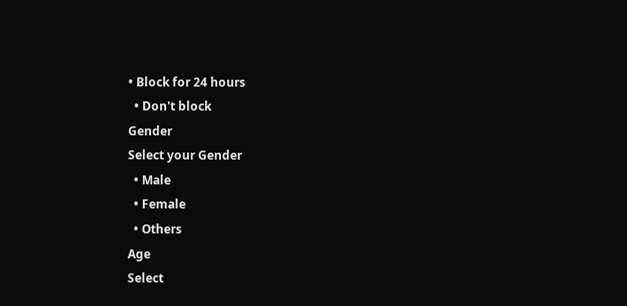• Block for 24 hours
  • Don't block
Gender
Select your Gender
  • Male
  • Female
  • Others
Age
Select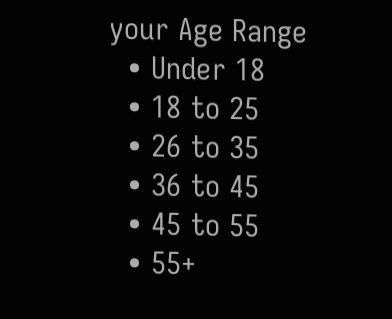your Age Range
  • Under 18
  • 18 to 25
  • 26 to 35
  • 36 to 45
  • 45 to 55
  • 55+